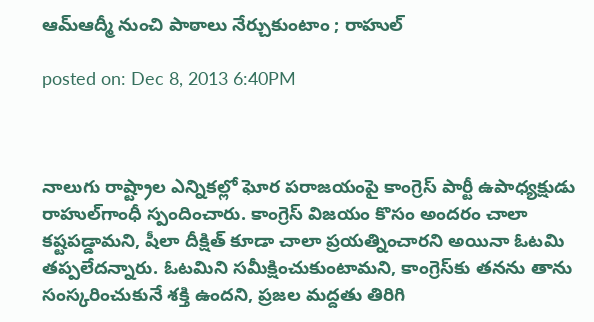ఆమ్‌ఆద్మీ నుంచి పాఠాలు నేర్చుకుంటాం ; రాహుల్‌

posted on: Dec 8, 2013 6:40PM



నాలుగు రాష్ట్రాల ఎన్నికల్లో ఘోర పరాజయంపై కాంగ్రెస్‌ పార్టీ ఉపాధ్యక్షుడు రాహుల్‌గాంధీ స్పందించారు. కాంగ్రెస్‌ విజయం కొసం అందరం చాలా కష్టపడ్డామని, షీలా దీక్షిత్‌ కూడా చాలా ప్రయత్నించారని అయినా ఓటమి తప్పలేదన్నారు. ఓటమిని సమీక్షించుకుంటామని, కాంగ్రెస్‌కు తనను తాను సంస్కరించుకునే శక్తి ఉందని, ప్రజల మద్దతు తిరిగి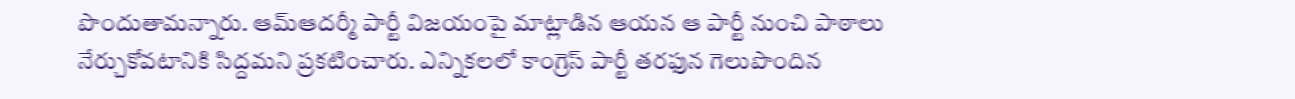పొందుతామన్నారు. ఆమ్‌ఆదర్మీ పార్టీ విజయంపై మాట్లాడిన ఆయన ఆ పార్టీ నుంచి పాఠాలు నేర్చుకోవటానికి సిద్దమని ప్రకటించారు. ఎన్నికలలో కాంగ్రెస్ పార్టీ తరఫున గెలుపొందిన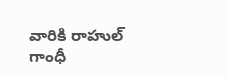వారికి రాహుల్ గాంధీ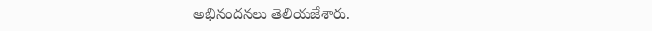అభినందనలు తెలియజేశారు.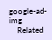google-ad-img
    Related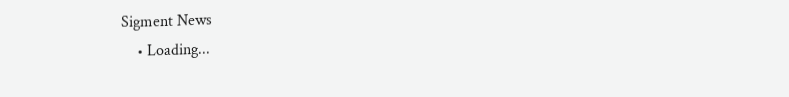Sigment News
    • Loading...